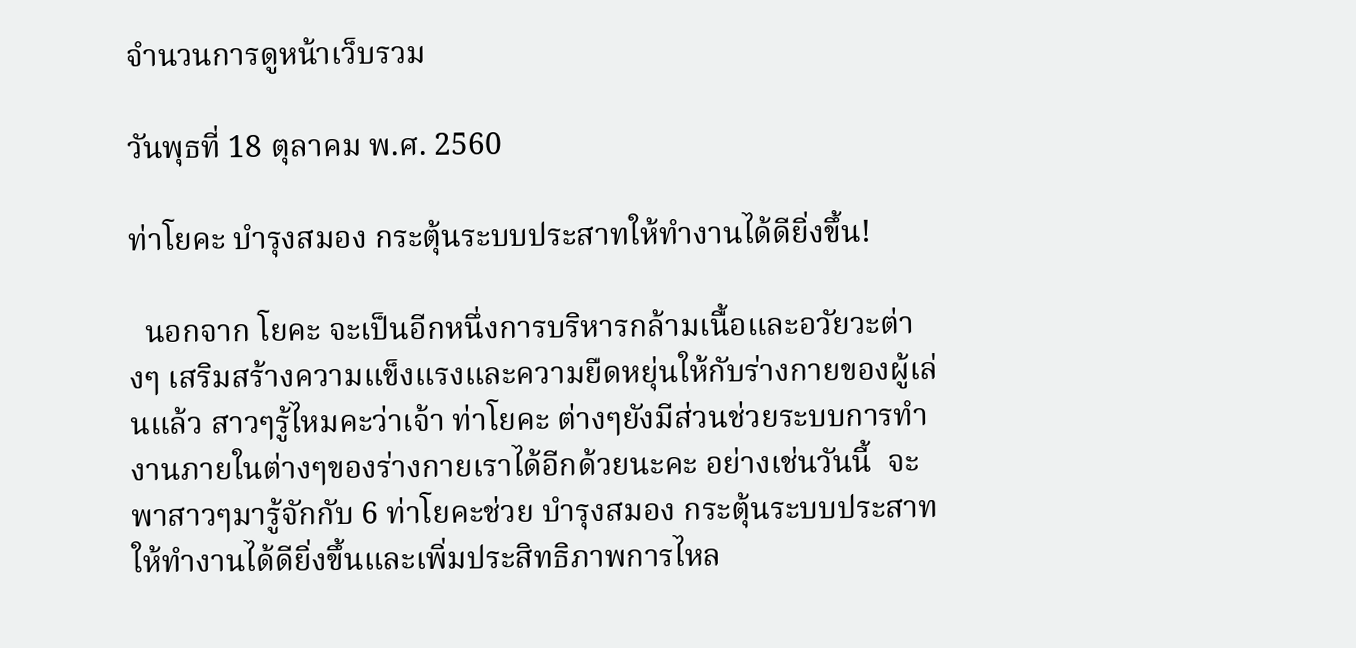จำนวนการดูหน้าเว็บรวม

วันพุธที่ 18 ตุลาคม พ.ศ. 2560

ท่าโยคะ บำรุงสมอง กระตุ้นระบบประสาทให้ทำงานได้ดียิ่งขึ้น!

  นอกจาก โยคะ จะเป็นอีกหนึ่งการบริหารกล้ามเนื้อและอวัยวะต่างๆ เสริมสร้างความแข็งแรงและความยืดหยุ่นให้กับร่างกายของผู้เล่นแล้ว สาวๆรู้ไหมคะว่าเจ้า ท่าโยคะ ต่างๆยังมีส่วนช่วยระบบการทำงานภายในต่างๆของร่างกายเราได้อีกด้วยนะคะ อย่างเช่นวันนี้  จะพาสาวๆมารู้จักกับ 6 ท่าโยคะช่วย บำรุงสมอง กระตุ้นระบบประสาทให้ทำงานได้ดียิ่งขึ้นและเพิ่มประสิทธิภาพการไหล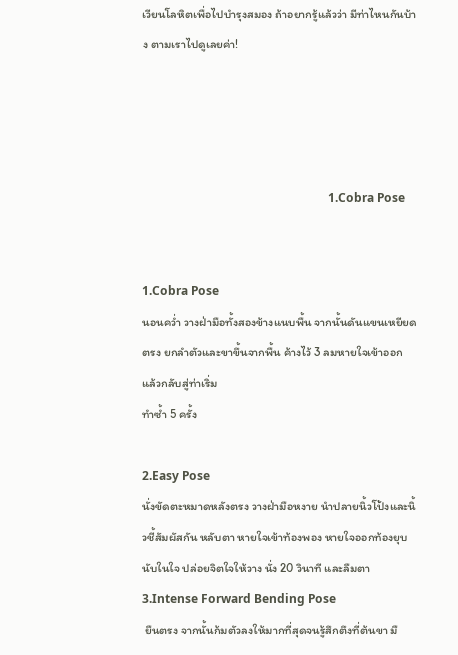เวียนโลหิตเพื่อไปบำรุงสมอง ถ้าอยากรู้แล้วว่า มีท่าไหนกันบ้าง ตามเราไปดูเลยค่า!




                                                              1.Cobra Pose


1.Cobra Pose
นอนคว่ำ วางฝ่ามือทั้งสองข้างแนบพื้น จากนั้นดันแขนเหยียดตรง ยกลำตัวและขาขึ้นจากพื้น ค้างไว้ 3 ลมหายใจเข้าออก แล้วกลับสู่ท่าเริ่ม
ทำซ้ำ 5 ครั้ง

2.Easy Pose
นั่งขัดตะหมาดหลังตรง วางฝ่ามือหงาย นำปลายนิ้วโป้งและนิ้วชี้สัมผัสกัน หลับตา หายใจเข้าท้องพอง หายใจออกท้องยุบ นับในใจ ปล่อยจิตใจให้วาง นั่ง 20 วินาที และลืมตา
3.Intense Forward Bending Pose
 ยืนตรง จากนั้นก้มตัวลงให้มากที่สุดจนรู้สึกตึงที่ต้นขา มื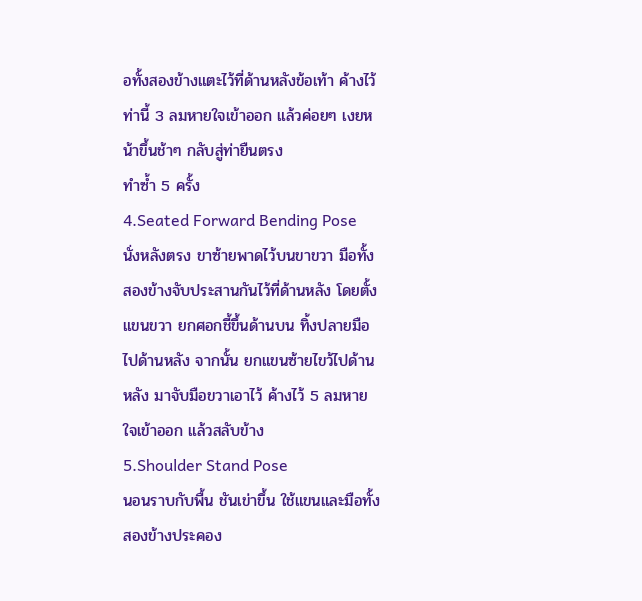อทั้งสองข้างแตะไว้ที่ด้านหลังข้อเท้า ค้างไว้ท่านี้ 3 ลมหายใจเข้าออก แล้วค่อยๆ เงยหน้าขึ้นช้าๆ กลับสู่ท่ายืนตรง
ทำซ้ำ 5 ครั้ง
4.Seated Forward Bending Pose
นั่งหลังตรง ขาซ้ายพาดไว้บนขาขวา มือทั้งสองข้างจับประสานกันไว้ที่ด้านหลัง โดยตั้งแขนขวา ยกศอกชี้ขึ้นด้านบน ทิ้งปลายมือไปด้านหลัง จากนั้น ยกแขนซ้ายไขว้ไปด้านหลัง มาจับมือขวาเอาไว้ ค้างไว้ 5 ลมหายใจเข้าออก แล้วสลับข้าง
5.Shoulder Stand Pose
นอนราบกับพื้น ชันเข่าขึ้น ใช้แขนและมือทั้งสองข้างประคอง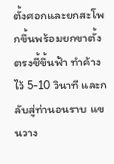ตั้งศอกและยกสะโพกขึ้นพร้อมยกขาตั้งตรงชี้ขึ้นฟ้า ทำค้างไว้ 5-10 วินาที และกลับสู่ท่านอนราบ แขนวาง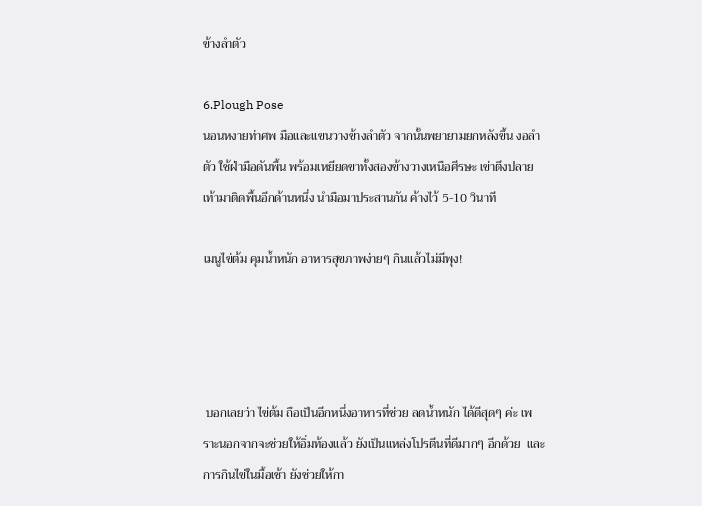ข้างลำตัว

6.Plough Pose
นอนหงายท่าศพ มือและแขนวางข้างลำตัว จากนั้นพยายามยกหลังขึ้น งอลำตัว ใช้ฝ่ามือดันพื้น พร้อมเหยียดขาทั้งสองข้างวางเหนือศีรษะ เข่าตึงปลายเท้ามาติดพื้นอีกด้านหนึ่ง นำมือมาประสานกัน ค้างไว้ 5-10 วินาที

เมนูไข่ต้ม คุมน้ำหนัก อาหารสุขภาพง่ายๆ กินแล้วไม่มีพุง!




 บอกเลยว่า ไข่ต้ม ถือเป็นอีกหนึ่งอาหารที่ช่วย ลดน้ำหนัก ได้ดีสุดๆ ค่ะ เพราะนอกจากจะช่วยให้อิ่มท้องแล้ว ยังเป็นแหล่งโปรตีนที่ดีมากๆ อีกด้วย  และการกินไข่ในมื้อเช้า ยังช่วยให้กา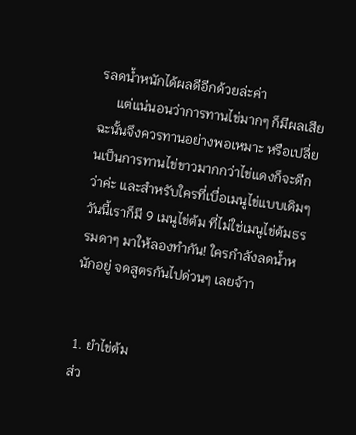รลดน้ำหนักได้ผลดีอีกด้วยล่ะค่า
     แต่แน่นอนว่าการทานไข่มากๆ ก็มีผลเสีย ฉะนั้นจึงควรทานอย่างพอเหมาะ หรือเปลี่ยนเป็นการทานไข่ขาวมากกว่าไข่แดงก็จะดีกว่าค่ะ และสำหรับใครที่เบื่อเมนูไข่แบบเดิมๆ วันนี้เราก็มี 9 เมนูไข่ต้ม ที่ไม่ใช่เมนูไข่ต้มธรรมดาๆ มาให้ลองทำกัน! ใครกำลังลดน้ำหนักอยู่ จดสูตรกันไปด่วนๆ เลยจ้าา


 1. ยำไข่ต้ม
ส่ว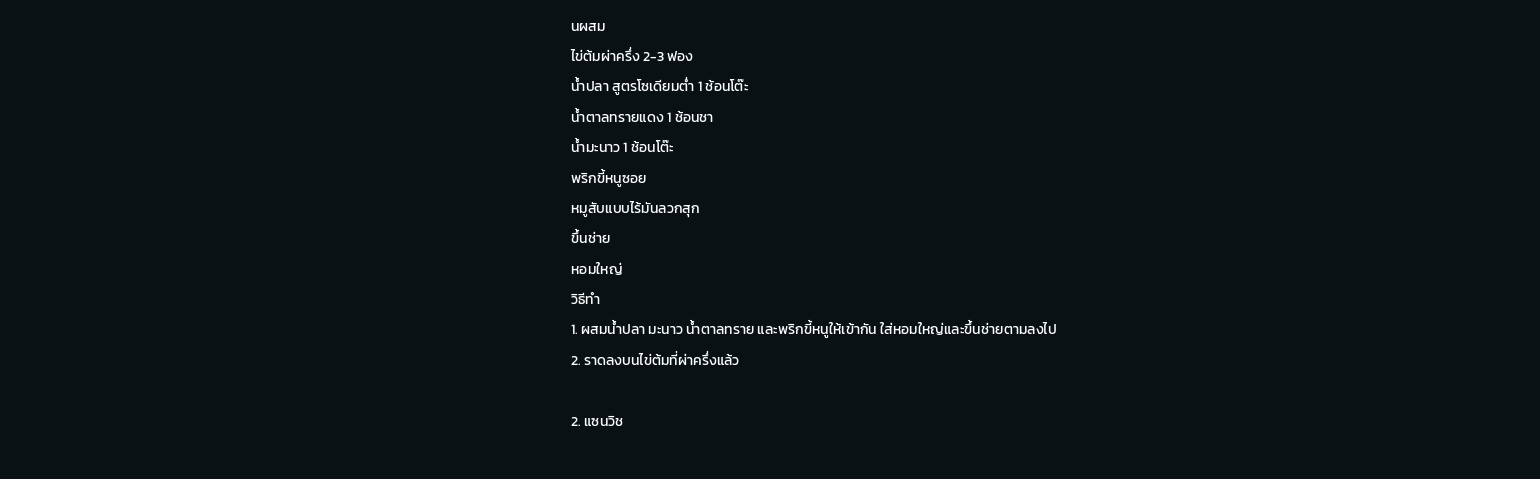นผสม
ไข่ต้มผ่าครึ่ง 2-3 ฟอง
น้ำปลา สูตรโซเดียมต่ำ 1 ช้อนโต๊ะ
น้ำตาลทรายแดง 1 ช้อนชา
น้ำมะนาว 1 ช้อนโต๊ะ
พริกขี้หนูซอย
หมูสับแบบไร้มันลวกสุก
ขึ้นช่าย
หอมใหญ่
วิธีทำ
1. ผสมน้ำปลา มะนาว น้ำตาลทราย และพริกขี้หนูให้เข้ากัน ใส่หอมใหญ่และขึ้นช่ายตามลงไป
2. ราดลงบนไข่ต้มที่ผ่าครึ่งแล้ว

2. แซนวิช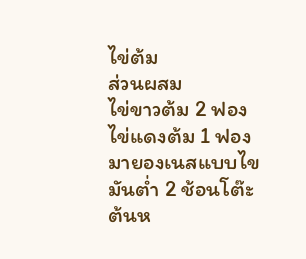ไข่ต้ม
ส่วนผสม
ไข่ขาวต้ม 2 ฟอง
ไข่แดงต้ม 1 ฟอง
มายองเนสแบบไขมันต่ำ 2 ช้อนโต๊ะ
ต้นห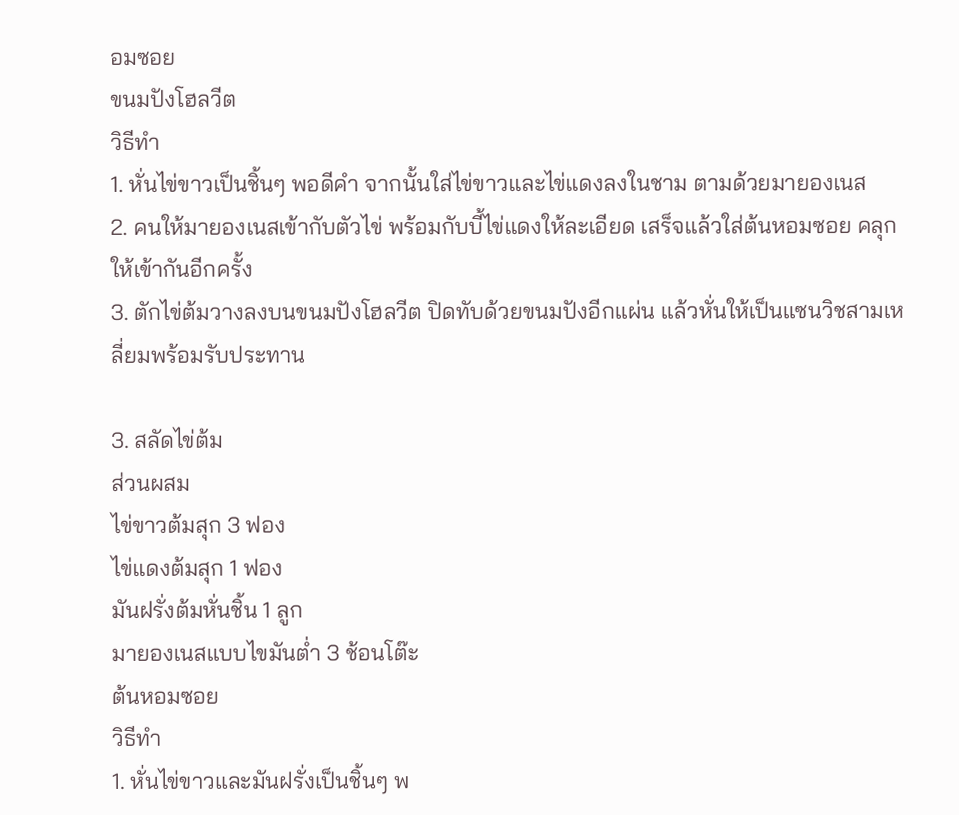อมซอย
ขนมปังโฮลวีต
วิธีทำ
1. หั่นไข่ขาวเป็นชิ้นๆ พอดีคำ จากนั้นใส่ไข่ขาวและไข่แดงลงในชาม ตามด้วยมายองเนส
2. คนให้มายองเนสเข้ากับตัวไข่ พร้อมกับบี้ไข่แดงให้ละเอียด เสร็จแล้วใส่ต้นหอมซอย คลุกให้เข้ากันอีกครั้ง
3. ตักไข่ต้มวางลงบนขนมปังโฮลวีต ปิดทับด้วยขนมปังอีกแผ่น แล้วหั่นให้เป็นแซนวิชสามเหลี่ยมพร้อมรับประทาน

3. สลัดไข่ต้ม
ส่วนผสม
ไข่ขาวต้มสุก 3 ฟอง
ไข่แดงต้มสุก 1 ฟอง
มันฝรั่งต้มหั่นชิ้น 1 ลูก
มายองเนสแบบไขมันต่ำ 3 ช้อนโต๊ะ
ต้นหอมซอย
วิธีทำ
1. หั่นไข่ขาวและมันฝรั่งเป็นชิ้นๆ พ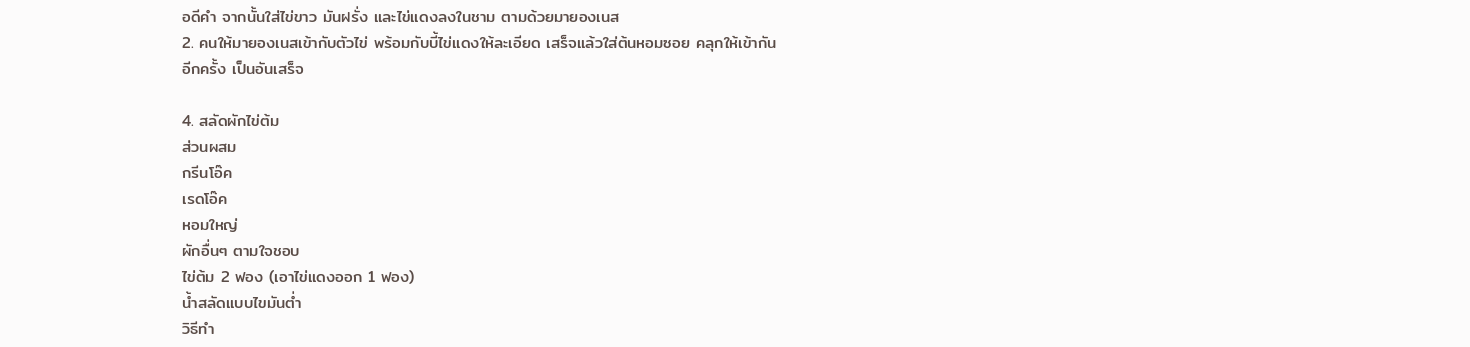อดีคำ จากนั้นใส่ไข่ขาว มันฝรั่ง และไข่แดงลงในชาม ตามด้วยมายองเนส
2. คนให้มายองเนสเข้ากับตัวไข่ พร้อมกับบี้ไข่แดงให้ละเอียด เสร็จแล้วใส่ต้นหอมซอย คลุกให้เข้ากันอีกครั้ง เป็นอันเสร็จ

4. สลัดผักไข่ต้ม
ส่วนผสม
กรีนโอ๊ค
เรดโอ๊ค
หอมใหญ่
ผักอื่นๆ ตามใจชอบ
ไข่ต้ม 2 ฟอง (เอาไข่แดงออก 1 ฟอง)
น้ำสลัดแบบไขมันต่ำ
วิธีทำ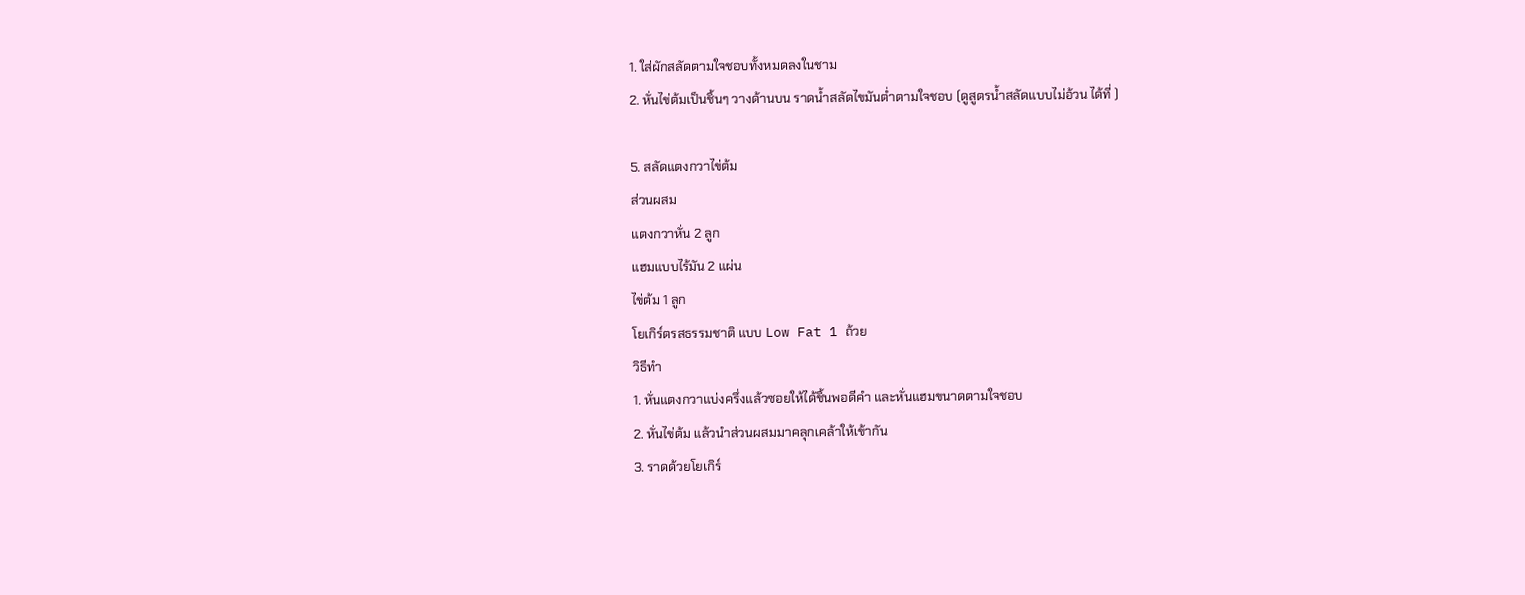1. ใส่ผักสลัดตามใจชอบทั้งหมดลงในชาม
2. หั่นไข่ต้มเป็นชิ้นๆ วางด้านบน ราดน้ำสลัดไขมันต่ำตามใจชอบ (ดูสูตรน้ำสลัดแบบไม่อ้วน ได้ที่ )

5. สลัดแตงกวาไข่ต้ม
ส่วนผสม
แตงกวาหั่น 2 ลูก
แฮมแบบไร้มัน 2 แผ่น
ไข่ต้ม 1 ลูก
โยเกิร์ตรสธรรมชาติ แบบ Low Fat 1 ถ้วย
วิธีทำ
1. หั่นแตงกวาแบ่งครึ่งแล้วซอยให้ได้ชิ้นพอดีคำ และหั่นแฮมขนาดตามใจชอบ
2. หั่นไข่ต้ม แล้วนำส่วนผสมมาคลุกเคล้าให้เข้ากัน
3. ราดด้วยโยเกิร์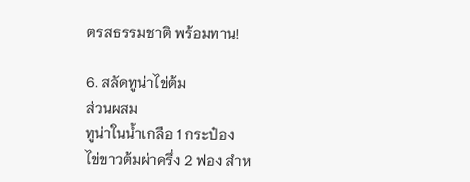ตรสธรรมชาติ พร้อมทาน!

6. สลัดทูน่าไข่ต้ม
ส่วนผสม
ทูน่าในน้ำเกลือ 1 กระป๋อง
ไข่ขาวต้มผ่าครึ่ง 2 ฟอง สำห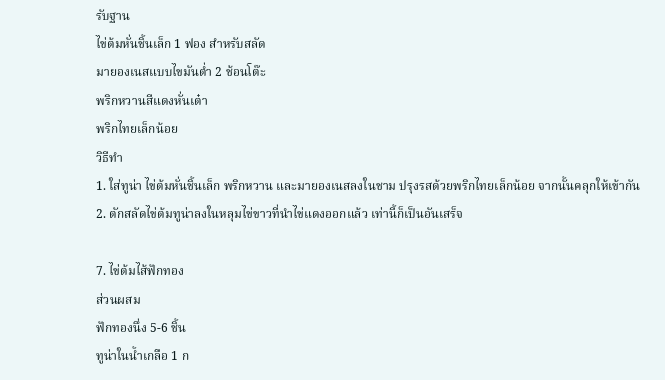รับฐาน
ไข่ต้มหั่นชิ้นเล็ก 1 ฟอง สำหรับสลัด
มายองเนสแบบไขมันต่ำ 2 ช้อนโต๊ะ
พริกหวานสีแดงหั่นเต๋า
พริกไทยเล็กน้อย
วิธีทำ
1. ใส่ทูน่า ไข่ต้มหั่นชิ้นเล็ก พริกหวาน และมายองเนสลงในชาม ปรุงรสด้วยพริกไทยเล็กน้อย จากนั้นคลุกให้เข้ากัน
2. ตักสลัดไข่ต้มทูน่าลงในหลุมไข่ขาวที่นำไข่แดงออกแล้ว เท่านี้ก็เป็นอันเสร็จ

7. ไข่ต้มไส้ฟักทอง
ส่วนผสม
ฟักทองนึ่ง 5-6 ชิ้น
ทูน่าในน้ำเกลือ 1 ก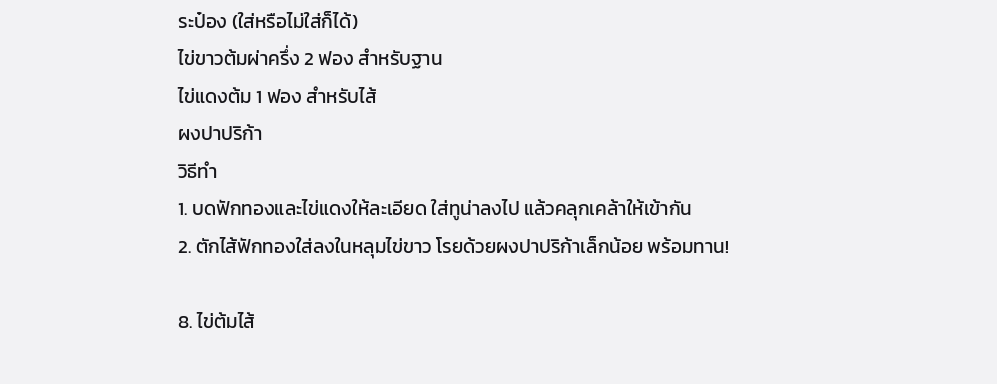ระป๋อง (ใส่หรือไม่ใส่ก็ได้)
ไข่ขาวต้มผ่าครึ่ง 2 ฟอง สำหรับฐาน
ไข่แดงต้ม 1 ฟอง สำหรับไส้
ผงปาปริก้า
วิธีทำ
1. บดฟักทองและไข่แดงให้ละเอียด ใส่ทูน่าลงไป แล้วคลุกเคล้าให้เข้ากัน
2. ตักไส้ฟักทองใส่ลงในหลุมไข่ขาว โรยด้วยผงปาปริก้าเล็กน้อย พร้อมทาน!

8. ไข่ต้มไส้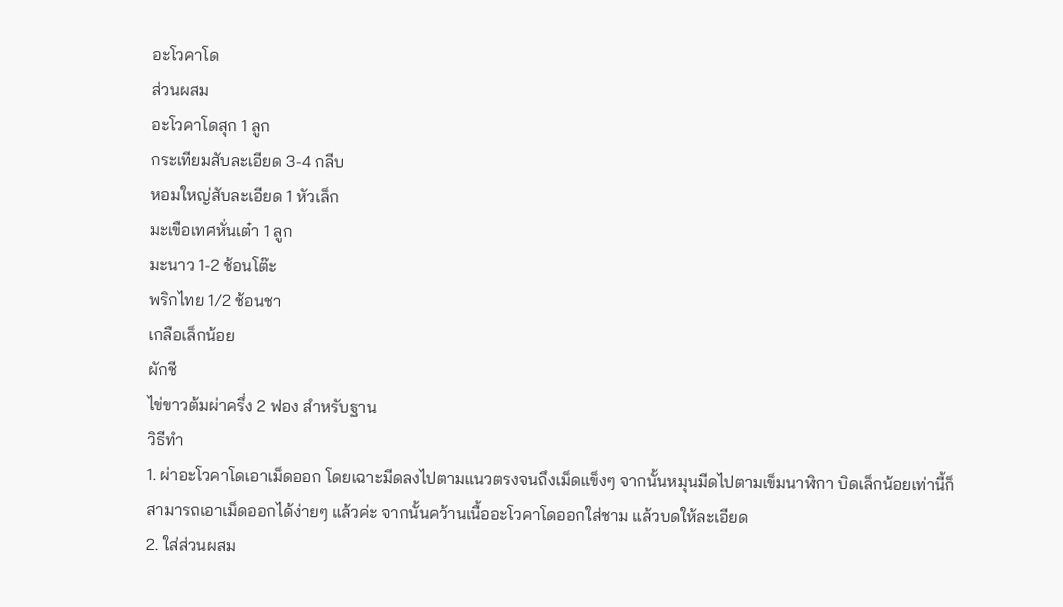อะโวคาโด
ส่วนผสม
อะโวคาโดสุก 1 ลูก
กระเทียมสับละเอียด 3-4 กลีบ
หอมใหญ่สับละเอียด 1 หัวเล็ก
มะเขือเทศหั่นเต๋า 1 ลูก
มะนาว 1-2 ช้อนโต๊ะ
พริกไทย 1/2 ช้อนชา
เกลือเล็กน้อย
ผักชี
ไข่ขาวต้มผ่าครึ่ง 2 ฟอง สำหรับฐาน
วิธีทำ
1. ผ่าอะโวคาโดเอาเม็ดออก โดยเฉาะมีดลงไปตามแนวตรงจนถึงเม็ดแข็งๆ จากนั้นหมุนมีดไปตามเข็มนาฬิกา บิดเล็กน้อยเท่านี้ก็สามารถเอาเม็ดออกได้ง่ายๆ แล้วค่ะ จากนั้นคว้านเนื้ออะโวคาโดออกใส่ชาม แล้วบดให้ละเอียด
2. ใส่ส่วนผสม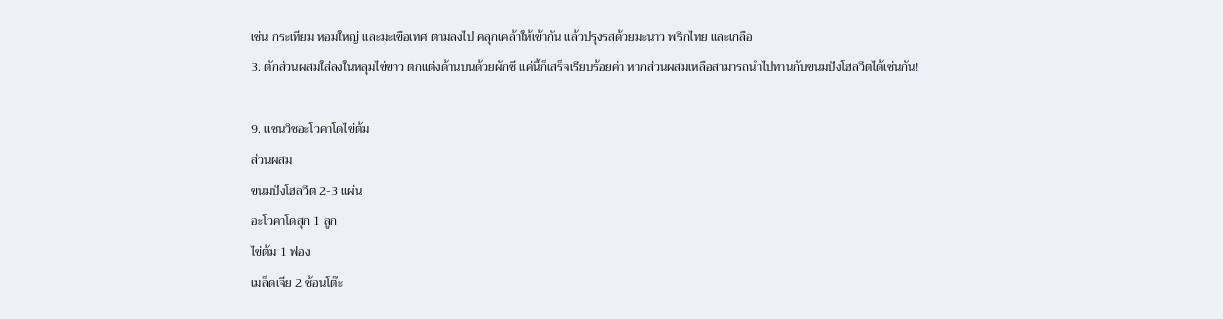เช่น กระเทียม หอมใหญ่ และมะเขือเทศ ตามลงไป คลุกเคล้าให้เข้ากัน แล้วปรุงรสด้วยมะนาว พริกไทย และเกลือ
3. ตักส่วนผสมใส่ลงในหลุมไข่ขาว ตกแต่งด้านบนด้วยผักชี แค่นี้ก็เสร็จเรียบร้อยค่า หากส่วนผสมเหลือสามารถนำไปทานกับขนมปังโฮลวีตได้เช่นกัน!

9. แซนวิชอะโวคาโดไข่ต้ม
ส่วนผสม
ขนมปังโฮลวีต 2-3 แผ่น
อะโวคาโดสุก 1 ลูก
ไข่ต้ม 1 ฟอง
เมล็ดเจีย 2 ช้อนโต๊ะ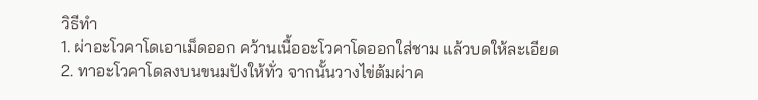วิธีทำ
1. ผ่าอะโวคาโดเอาเม็ดออก คว้านเนื้ออะโวคาโดออกใส่ชาม แล้วบดให้ละเอียด
2. ทาอะโวคาโดลงบนขนมปังให้ทั่ว จากนั้นวางไข่ต้มผ่าค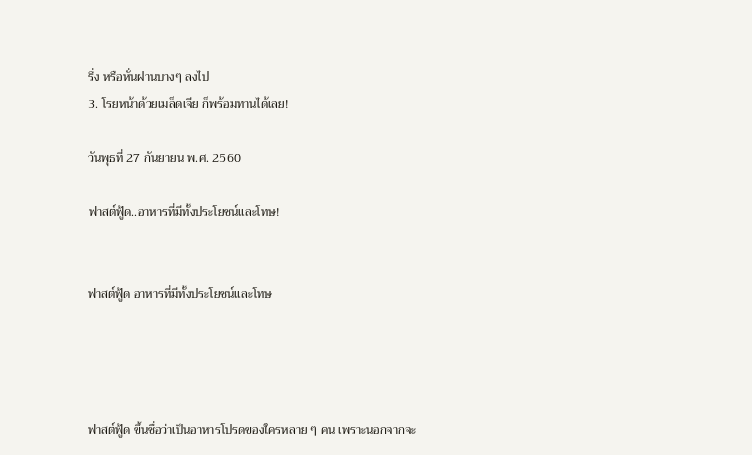รึ่ง หรือหั่นฝานบางๆ ลงไป
3. โรยหน้าด้วยเมล็ดเจีย ก็พร้อมทานได้เลย!

วันพุธที่ 27 กันยายน พ.ศ. 2560

ฟาสต์ฟู้ด..อาหารที่มีทั้งประโยชน์และโทษ!


ฟาสต์ฟู้ด อาหารที่มีทั้งประโยชน์และโทษ




ฟาสต์ฟู้ด ขึ้นชื่อว่าเป็นอาหารโปรดของใครหลาย ๆ คน เพราะนอกจากจะ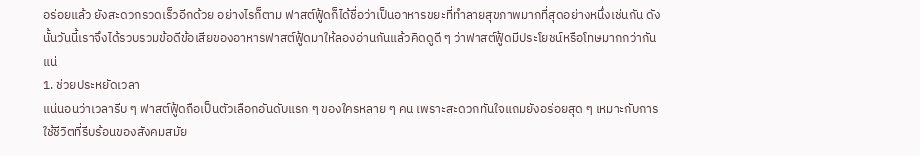อร่อยแล้ว ยังสะดวกรวดเร็วอีกด้วย อย่างไรก็ตาม ฟาสต์ฟู้ดก็ได้ชื่อว่าเป็นอาหารขยะที่ทำลายสุขภาพมากที่สุดอย่างหนึ่งเช่นกัน ดังนั้นวันนี้เราจึงได้รวบรวมข้อดีข้อเสียของอาหารฟาสต์ฟู้ดมาให้ลองอ่านกันแล้วคิดดูดี ๆ ว่าฟาสต์ฟู้ดมีประโยชน์หรือโทษมากกว่ากันแน่
1. ช่วยประหยัดเวลา
แน่นอนว่าเวลารีบ ๆ ฟาสต์ฟู้ดถือเป็นตัวเลือกอันดับแรก ๆ ของใครหลาย ๆ คน เพราะสะดวกทันใจแถมยังอร่อยสุด ๆ เหมาะกับการใช้ชีวิตที่รีบร้อนของสังคมสมัย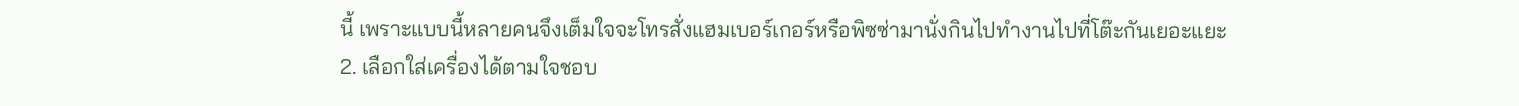นี้ เพราะแบบนี้หลายคนจึงเต็มใจจะโทรสั่งแฮมเบอร์เกอร์หรือพิซซ่ามานั่งกินไปทำงานไปที่โต๊ะกันเยอะแยะ
2. เลือกใส่เครื่องได้ตามใจชอบ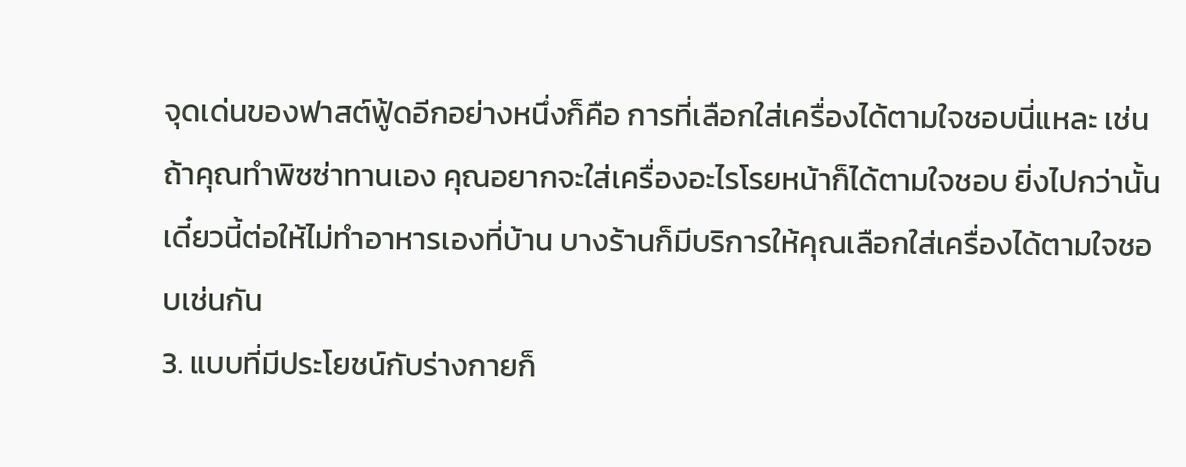จุดเด่นของฟาสต์ฟู้ดอีกอย่างหนึ่งก็คือ การที่เลือกใส่เครื่องได้ตามใจชอบนี่แหละ เช่น ถ้าคุณทำพิซซ่าทานเอง คุณอยากจะใส่เครื่องอะไรโรยหน้าก็ได้ตามใจชอบ ยิ่งไปกว่านั้น เดี๋ยวนี้ต่อให้ไม่ทำอาหารเองที่บ้าน บางร้านก็มีบริการให้คุณเลือกใส่เครื่องได้ตามใจชอบเช่นกัน
3. แบบที่มีประโยชน์กับร่างกายก็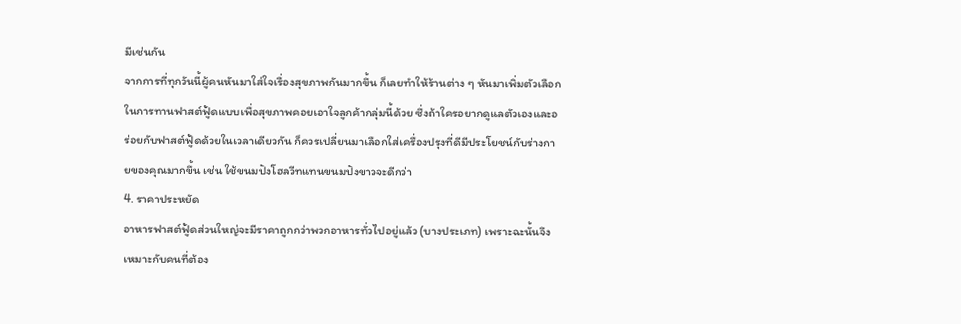มีเช่นกัน
จากการที่ทุกวันนี้ผู้คนหันมาใส่ใจเรื่องสุขภาพกันมากขึ้น ก็เลยทำให้ร้านต่าง ๆ หันมาเพิ่มตัวเลือกในการทานฟาสต์ฟู้ดแบบเพื่อสุขภาพคอยเอาใจลูกค้ากลุ่มนี้ด้วย ซึ่งถ้าใครอยากดูแลตัวเองและอร่อยกับฟาสต์ฟู้ดด้วยในเวลาเดียวกัน ก็ควรเปลี่ยนมาเลือกใส่เครื่องปรุงที่ดีมีประโยชน์กับร่างกายของคุณมากขึ้น เช่น ใช้ขนมปังโฮลวีทแทนขนมปังขาวจะดีกว่า
4. ราคาประหยัด
อาหารฟาสต์ฟู้ดส่วนใหญ่จะมีราคาถูกกว่าพวกอาหารทั่วไปอยู่แล้ว (บางประเภท) เพราะฉะนั้นจึงเหมาะกับคนที่ต้อง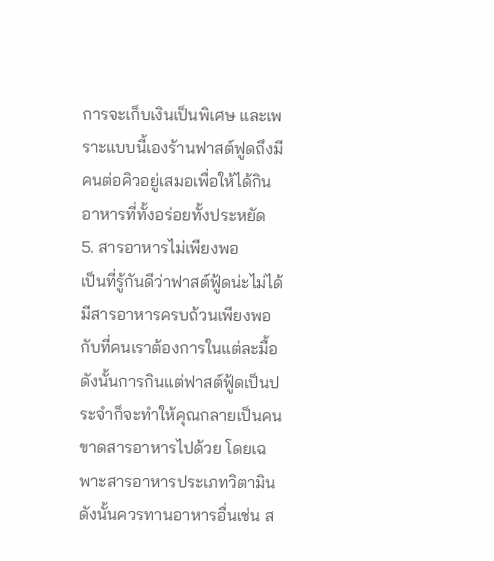การจะเก็บเงินเป็นพิเศษ และเพราะแบบนี้เองร้านฟาสต์ฟูดถึงมีคนต่อคิวอยู่เสมอเพื่อให้ได้กินอาหารที่ทั้งอร่อยทั้งประหยัด
5. สารอาหารไม่เพียงพอ
เป็นที่รู้กันดีว่าฟาสต์ฟู้ดน่ะไม่ได้มีสารอาหารครบถ้วนเพียงพอกับที่คนเราต้องการในแต่ละมื้อ ดังนั้นการกินแต่ฟาสต์ฟู้ดเป็นประจำก็จะทำให้คุณกลายเป็นคนขาดสารอาหารไปด้วย โดยเฉพาะสารอาหารประเภทวิตามิน ดังนั้นควรทานอาหารอื่นเช่น ส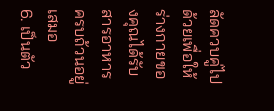ลัดควบคู่ไปด้วยเพื่อให้ร่างกายของคุณได้รับสารอาหารครบถ้วนอยู่เสมอ
6. เป็นตัว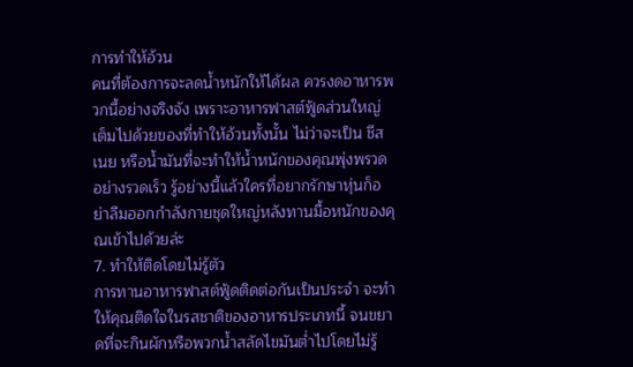การทำให้อ้วน
คนที่ต้องการจะลดน้ำหนักให้ได้ผล ควรงดอาหารพวกนี้อย่างจริงจัง เพราะอาหารฟาสต์ฟู้ดส่วนใหญ่เต็มไปด้วยของที่ทำให้อ้วนทั้งนั้น ไม่ว่าจะเป็น ชีส เนย หรือน้ำมันที่จะทำให้น้ำหนักของคุณพุ่งพรวดอย่างรวดเร็ว รู้อย่างนี้แล้วใครที่อยากรักษาหุ่นก็อย่าลืมออกกำลังกายชุดใหญ่หลังทานมื้อหนักของคุณเข้าไปด้วยล่ะ
7. ทำให้ติดโดยไม่รู้ตัว
การทานอาหารฟาสต์ฟู้ดติดต่อกันเป็นประจำ จะทำให้คุณติดใจในรสชาติของอาหารประเภทนี้ จนขยาดที่จะกินผักหรือพวกน้ำสลัดไขมันต่ำไปโดยไม่รู้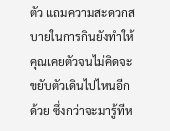ตัว แถมความสะดวกสบายในการกินยังทำให้คุณเคยตัวจนไม่คิดจะขยับตัวเดินไปไหนอีกด้วย ซึ่งกว่าจะมารู้ทีห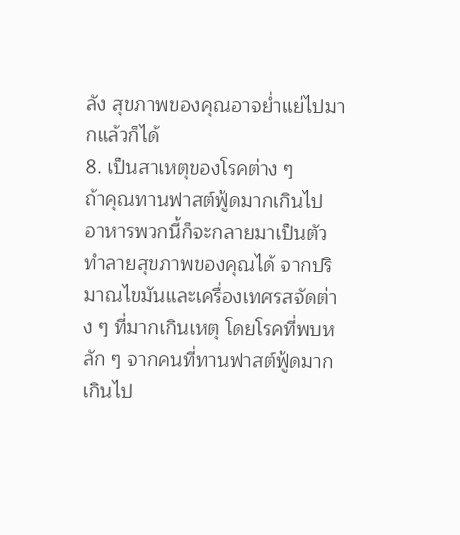ลัง สุขภาพของคุณอาจย่ำแย่ไปมากแล้วก็ได้
8. เป็นสาเหตุของโรคต่าง ๆ
ถ้าคุณทานฟาสต์ฟู้ดมากเกินไป อาหารพวกนี้ก็จะกลายมาเป็นตัวทำลายสุขภาพของคุณได้ จากปริมาณไขมันและเครื่องเทศรสจัดต่าง ๆ ที่มากเกินเหตุ โดยโรคที่พบหลัก ๆ จากคนที่ทานฟาสต์ฟู้ดมากเกินไป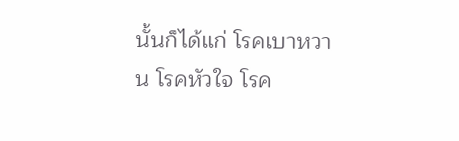นั้นก็ได้แก่ โรคเบาหวาน โรคหัวใจ โรค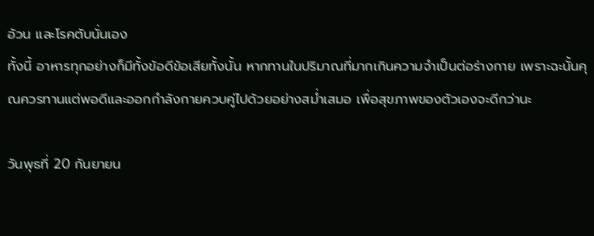อ้วน และโรคตับนั่นเอง
ทั้งนี้ อาหารทุกอย่างก็มีทั้งข้อดีข้อเสียทั้งนั้น หากทานในปริมาณที่มากเกินความจำเป็นต่อร่างกาย เพราะฉะนั้นคุณควรทานแต่พอดีและออกกำลังกายควบคู่ไปด้วยอย่างสม่ำเสมอ เพื่อสุขภาพของตัวเองจะดีกว่านะ

วันพุธที่ 20 กันยายน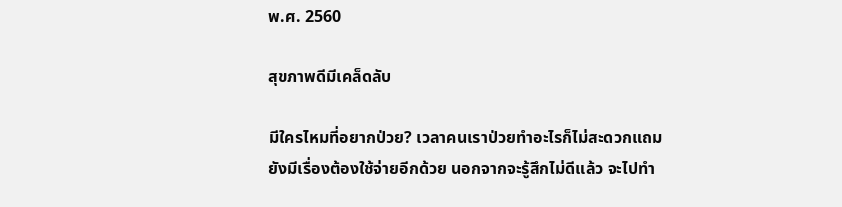พ.ศ. 2560

สุขภาพดีมีเคล็ดลับ

มีใครไหมที่อยากป่วย? เวลาคนเราป่วยทำอะไรก็ไม่สะดวกแถมยังมีเรื่องต้องใช้จ่ายอีกด้วย นอกจากจะรู้สึกไม่ดีแล้ว จะไปทำ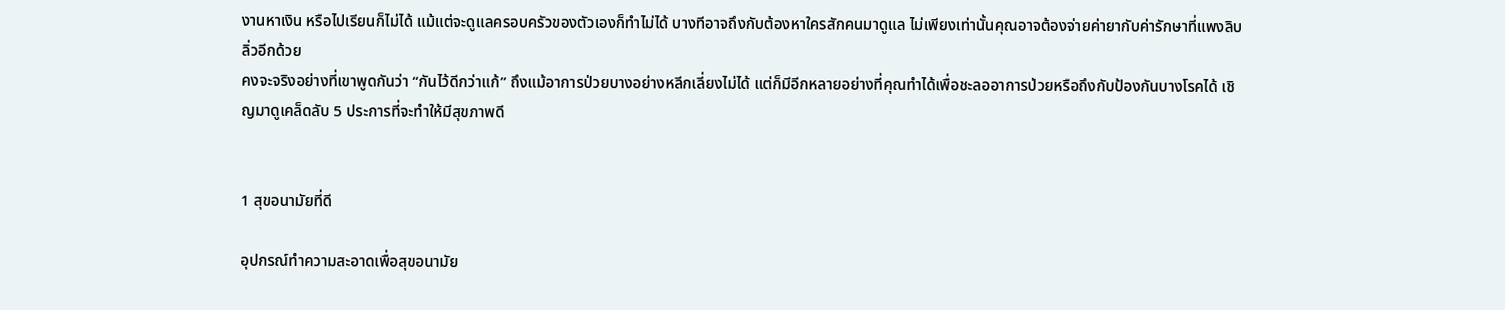งานหาเงิน หรือไปเรียนก็ไม่ได้ แม้แต่จะดูแลครอบครัวของตัวเองก็ทำไม่ได้ บางทีอาจถึงกับต้องหาใครสักคนมาดูแล ไม่เพียงเท่านั้นคุณอาจต้องจ่ายค่ายากับค่ารักษาที่แพงลิบลิ่วอีกด้วย
คงจะจริงอย่างที่เขาพูดกันว่า “กันไว้ดีกว่าแก้” ถึงแม้อาการป่วยบางอย่างหลีกเลี่ยงไม่ได้ แต่ก็มีอีกหลายอย่างที่คุณทำได้เพื่อชะลออาการป่วยหรือถึงกับป้องกันบางโรคได้ เชิญมาดูเคล็ดลับ 5 ประการที่จะทำให้มีสุขภาพดี


1 สุขอนามัยที่ดี

อุปกรณ์ทำความสะอาดเพื่อสุขอนามัย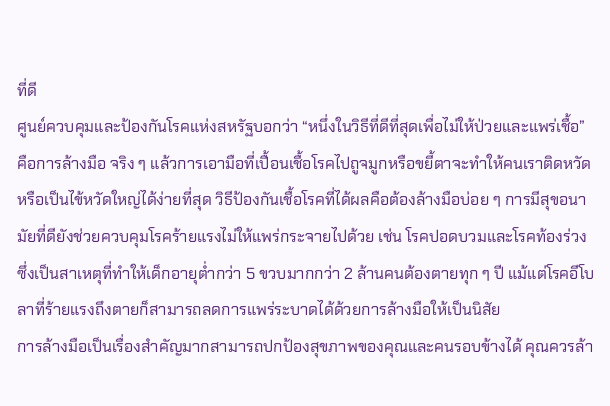ที่ดี
ศูนย์ควบคุมและป้องกันโรคแห่งสหรัฐบอกว่า “หนึ่งในวิธีที่ดีที่สุดเพื่อไม่ให้ป่วยและแพร่เชื้อ” คือการล้างมือ จริง ๆ แล้วการเอามือที่เปื้อนเชื้อโรคไปถูจมูกหรือขยี้ตาจะทำให้คนเราติดหวัดหรือเป็นไข้หวัดใหญ่ได้ง่ายที่สุด วิธีป้องกันเชื้อโรคที่ได้ผลคือต้องล้างมือบ่อย ๆ การมีสุขอนามัยที่ดียังช่วยควบคุมโรคร้ายแรงไม่ให้แพร่กระจายไปด้วย เช่น โรคปอดบวมและโรคท้องร่วงซึ่งเป็นสาเหตุที่ทำให้เด็กอายุต่ำกว่า 5 ขวบมากกว่า 2 ล้านคนต้องตายทุก ๆ ปี แม้แต่โรคอีโบลาที่ร้ายแรงถึงตายก็สามารถลดการแพร่ระบาดได้ด้วยการล้างมือให้เป็นนิสัย
การล้างมือเป็นเรื่องสำคัญมากสามารถปกป้องสุขภาพของคุณและคนรอบข้างได้ คุณควรล้า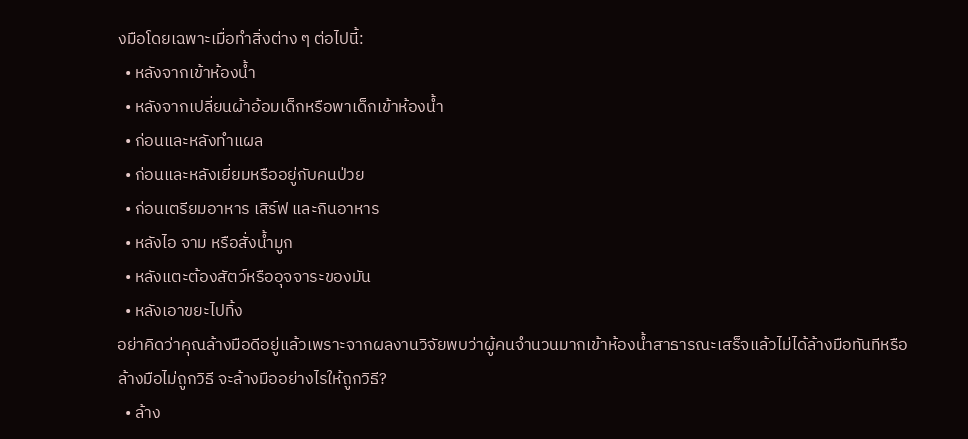งมือโดยเฉพาะเมื่อทำสิ่งต่าง ๆ ต่อไปนี้:
  • หลังจากเข้าห้องน้ำ
  • หลังจากเปลี่ยนผ้าอ้อมเด็กหรือพาเด็กเข้าห้องน้ำ
  • ก่อนและหลังทำแผล
  • ก่อนและหลังเยี่ยมหรืออยู่กับคนป่วย
  • ก่อนเตรียมอาหาร เสิร์ฟ และกินอาหาร
  • หลังไอ จาม หรือสั่งน้ำมูก
  • หลังแตะต้องสัตว์หรืออุจจาระของมัน
  • หลังเอาขยะไปทิ้ง
อย่าคิดว่าคุณล้างมือดีอยู่แล้วเพราะจากผลงานวิจัยพบว่าผู้คนจำนวนมากเข้าห้องน้ำสาธารณะเสร็จแล้วไม่ได้ล้างมือทันทีหรือล้างมือไม่ถูกวิธี จะล้างมืออย่างไรให้ถูกวิธี?
  • ล้าง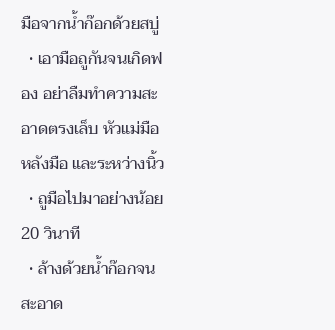มือจากน้ำก๊อกด้วยสบู่
  • เอามือถูกันจนเกิดฟอง อย่าลืมทำความสะอาดตรงเล็บ หัวแม่มือ หลังมือ และระหว่างนิ้ว
  • ถูมือไปมาอย่างน้อย 20 วินาที
  • ล้างด้วยน้ำก๊อกจนสะอาด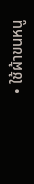• ใช้ผ้าขนหนู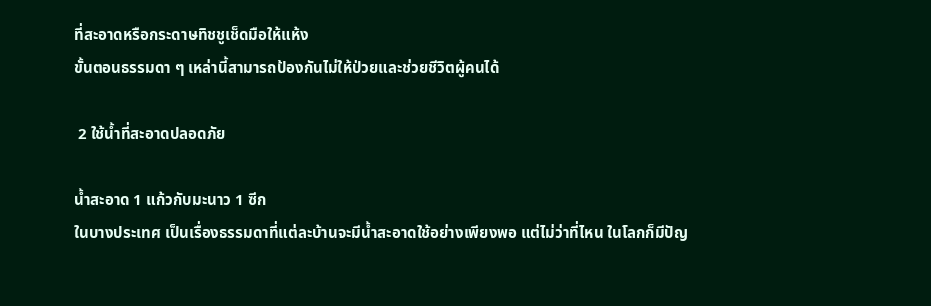ที่สะอาดหรือกระดาษทิชชูเช็ดมือให้แห้ง
ขั้นตอนธรรมดา ๆ เหล่านี้สามารถป้องกันไม่ให้ป่วยและช่วยชีวิตผู้คนได้

 2 ใช้น้ำที่สะอาดปลอดภัย

น้ำสะอาด 1 แก้วกับมะนาว 1 ซีก
ในบางประเทศ เป็นเรื่องธรรมดาที่แต่ละบ้านจะมีน้ำสะอาดใช้อย่างเพียงพอ แต่ไม่ว่าที่ไหน ในโลกก็มีปัญ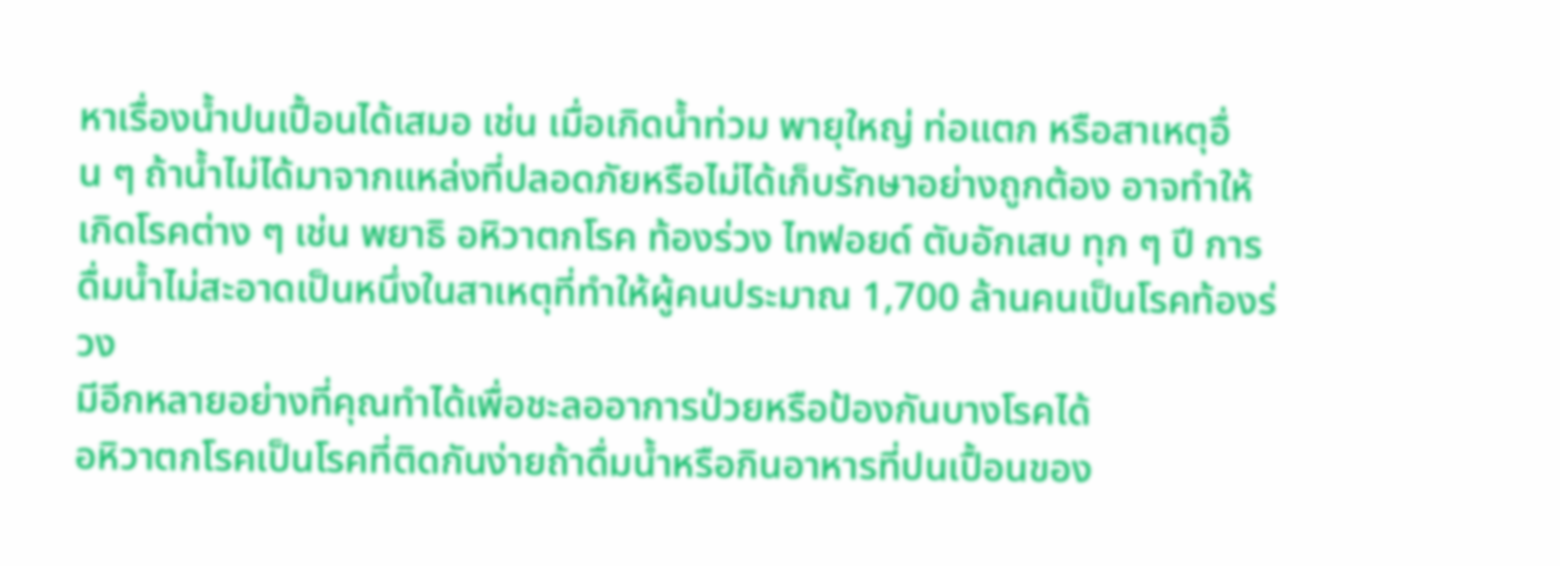หาเรื่องน้ำปนเปื้อนได้เสมอ เช่น เมื่อเกิดน้ำท่วม พายุใหญ่ ท่อแตก หรือสาเหตุอื่น ๆ ถ้าน้ำไม่ได้มาจากแหล่งที่ปลอดภัยหรือไม่ได้เก็บรักษาอย่างถูกต้อง อาจทำให้เกิดโรคต่าง ๆ เช่น พยาธิ อหิวาตกโรค ท้องร่วง ไทฟอยด์ ตับอักเสบ ทุก ๆ ปี การดื่มน้ำไม่สะอาดเป็นหนึ่งในสาเหตุที่ทำให้ผู้คนประมาณ 1,700 ล้านคนเป็นโรคท้องร่วง
มีอีกหลายอย่างที่คุณทำได้เพื่อชะลออาการป่วยหรือป้องกันบางโรคได้
อหิวาตกโรคเป็นโรคที่ติดกันง่ายถ้าดื่มน้ำหรือกินอาหารที่ปนเปื้อนของ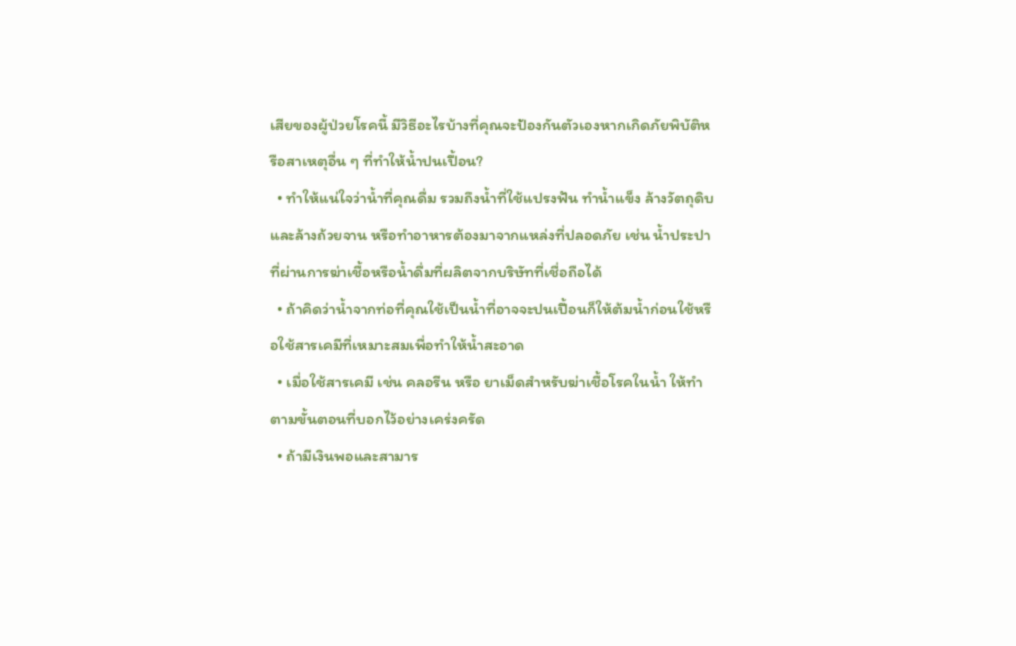เสียของผู้ป่วยโรคนี้ มีวิธีอะไรบ้างที่คุณจะป้องกันตัวเองหากเกิดภัยพิบัติหรือสาเหตุอื่น ๆ ที่ทำให้น้ำปนเปื้อน?
  • ทำให้แน่ใจว่าน้ำที่คุณดื่ม รวมถึงน้ำที่ใช้แปรงฟัน ทำน้ำแข็ง ล้างวัตถุดิบและล้างถ้วยจาน หรือทำอาหารต้องมาจากแหล่งที่ปลอดภัย เช่น น้ำประปาที่ผ่านการฆ่าเชื้อหรือน้ำดื่มที่ผลิตจากบริษัทที่เชื่อถือได้
  • ถ้าคิดว่าน้ำจากท่อที่คุณใช้เป็นน้ำที่อาจจะปนเปื้อนก็ให้ต้มน้ำก่อนใช้หรือใช้สารเคมีที่เหมาะสมเพื่อทำให้น้ำสะอาด
  • เมื่อใช้สารเคมี เช่น คลอรีน หรือ ยาเม็ดสำหรับฆ่าเชื้อโรคในน้ำ ให้ทำตามขั้นตอนที่บอกไว้อย่างเคร่งครัด
  • ถ้ามีเงินพอและสามาร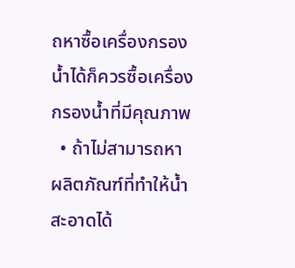ถหาซื้อเครื่องกรองน้ำได้ก็ควรซื้อเครื่องกรองน้ำที่มีคุณภาพ
  • ถ้าไม่สามารถหาผลิตภัณฑ์ที่ทำให้น้ำสะอาดได้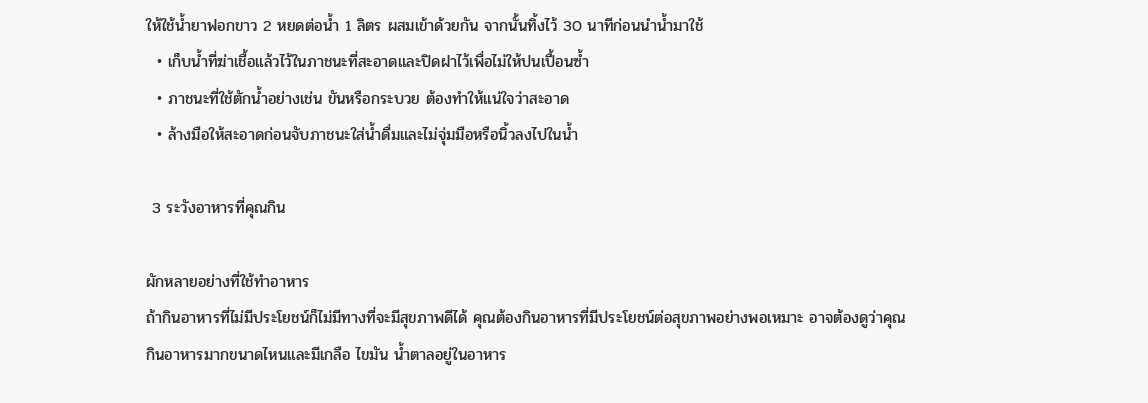ให้ใช้น้ำยาฟอกขาว 2 หยดต่อน้ำ 1 ลิตร ผสมเข้าด้วยกัน จากนั้นทิ้งไว้ 30 นาทีก่อนนำน้ำมาใช้
  • เก็บน้ำที่ฆ่าเชื้อแล้วไว้ในภาชนะที่สะอาดและปิดฝาไว้เพื่อไม่ให้ปนเปื้อนซ้ำ
  • ภาชนะที่ใช้ตักน้ำอย่างเช่น ขันหรือกระบวย ต้องทำให้แน่ใจว่าสะอาด
  • ล้างมือให้สะอาดก่อนจับภาชนะใส่น้ำดื่มและไม่จุ่มมือหรือนิ้วลงไปในน้ำ

 3 ระวังอาหารที่คุณกิน

ผักหลายอย่างที่ใช้ทำอาหาร
ถ้ากินอาหารที่ไม่มีประโยชน์ก็ไม่มีทางที่จะมีสุขภาพดีได้ คุณต้องกินอาหารที่มีประโยชน์ต่อสุขภาพอย่างพอเหมาะ อาจต้องดูว่าคุณกินอาหารมากขนาดไหนและมีเกลือ ไขมัน น้ำตาลอยู่ในอาหาร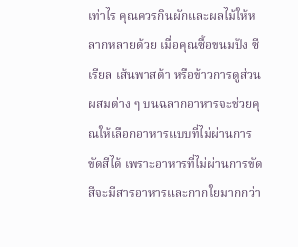เท่าไร คุณควรกินผักและผลไม้ให้หลากหลายด้วย เมื่อคุณซื้อขนมปัง ซีเรียล เส้นพาสต้า หรือข้าวการดูส่วนผสมต่าง ๆ บนฉลากอาหารจะช่วยคุณให้เลือกอาหารแบบที่ไม่ผ่านการขัดสีได้ เพราะอาหารที่ไม่ผ่านการขัดสีจะมีสารอาหารและกากใยมากกว่า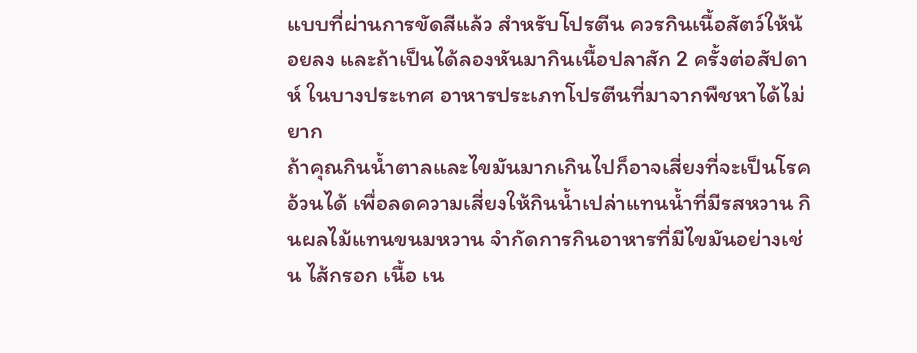แบบที่ผ่านการขัดสีแล้ว สำหรับโปรตีน ควรกินเนื้อสัตว์ให้น้อยลง และถ้าเป็นได้ลองหันมากินเนื้อปลาสัก 2 ครั้งต่อสัปดาห์ ในบางประเทศ อาหารประเภทโปรตีนที่มาจากพืชหาได้ไม่ยาก
ถ้าคุณกินน้ำตาลและไขมันมากเกินไปก็อาจเสี่ยงที่จะเป็นโรคอ้วนได้ เพื่อลดความเสี่ยงให้กินน้ำเปล่าแทนน้ำที่มีรสหวาน กินผลไม้แทนขนมหวาน จำกัดการกินอาหารที่มีไขมันอย่างเช่น ไส้กรอก เนื้อ เน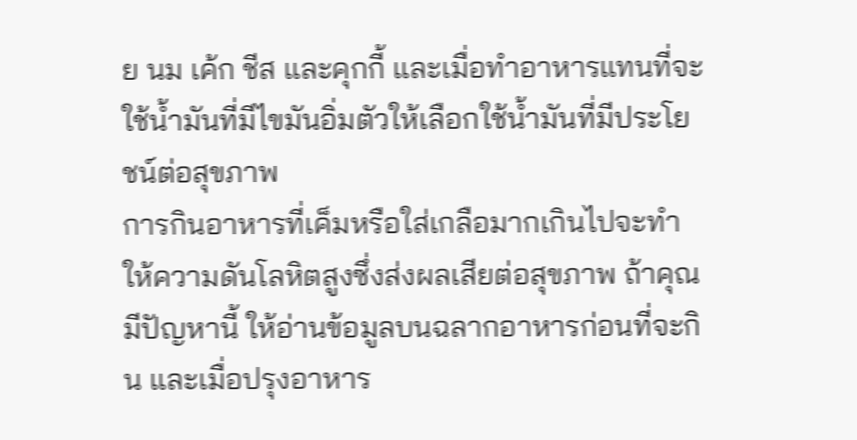ย นม เค้ก ชีส และคุกกี้ และเมื่อทำอาหารแทนที่จะใช้น้ำมันที่มีไขมันอิ่มตัวให้เลือกใช้น้ำมันที่มีประโยชน์ต่อสุขภาพ
การกินอาหารที่เค็มหรือใส่เกลือมากเกินไปจะทำให้ความดันโลหิตสูงซึ่งส่งผลเสียต่อสุขภาพ ถ้าคุณมีปัญหานี้ ให้อ่านข้อมูลบนฉลากอาหารก่อนที่จะกิน และเมื่อปรุงอาหาร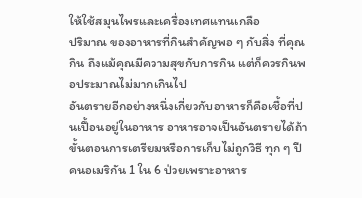ให้ใช้สมุนไพรและเครื่องเทศแทนเกลือ
ปริมาณ ของอาหารที่กินสำคัญพอ ๆ กับสิ่ง ที่คุณกิน ถึงแม้คุณมีความสุขกับการกิน แต่ก็ควรกินพอประมาณไม่มากเกินไป
อันตรายอีกอย่างหนึ่งเกี่ยวกับอาหารก็คือเชื้อที่ปนเปื้อนอยู่ในอาหาร อาหารอาจเป็นอันตรายได้ถ้าขั้นตอนการเตรียมหรือการเก็บไม่ถูกวิธี ทุก ๆ ปี คนอเมริกัน 1 ใน 6 ป่วยเพราะอาหาร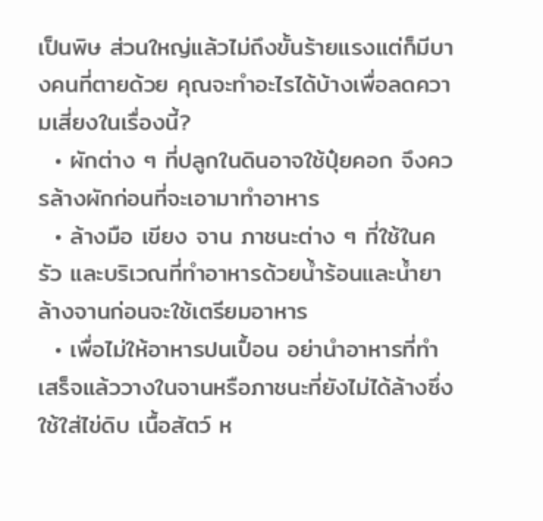เป็นพิษ ส่วนใหญ่แล้วไม่ถึงขั้นร้ายแรงแต่ก็มีบางคนที่ตายด้วย คุณจะทำอะไรได้บ้างเพื่อลดความเสี่ยงในเรื่องนี้?
  • ผักต่าง ๆ ที่ปลูกในดินอาจใช้ปุ๋ยคอก จึงควรล้างผักก่อนที่จะเอามาทำอาหาร
  • ล้างมือ เขียง จาน ภาชนะต่าง ๆ ที่ใช้ในครัว และบริเวณที่ทำอาหารด้วยน้ำร้อนและน้ำยาล้างจานก่อนจะใช้เตรียมอาหาร
  • เพื่อไม่ให้อาหารปนเปื้อน อย่านำอาหารที่ทำเสร็จแล้ววางในจานหรือภาชนะที่ยังไม่ได้ล้างซึ่งใช้ใส่ไข่ดิบ เนื้อสัตว์ ห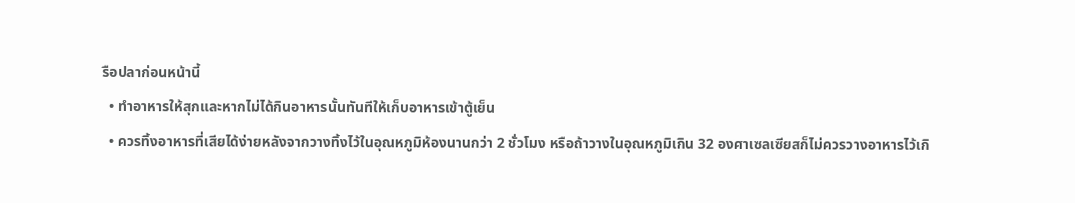รือปลาก่อนหน้านี้
  • ทำอาหารให้สุกและหากไม่ได้กินอาหารนั้นทันทีให้เก็บอาหารเข้าตู้เย็น
  • ควรทิ้งอาหารที่เสียได้ง่ายหลังจากวางทิ้งไว้ในอุณหภูมิห้องนานกว่า 2 ชั่วโมง หรือถ้าวางในอุณหภูมิเกิน 32 องศาเซลเซียสก็ไม่ควรวางอาหารไว้เกิ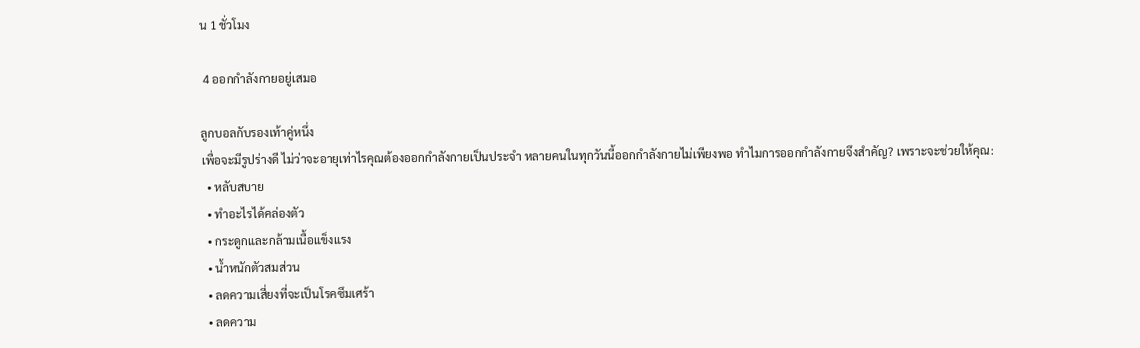น 1 ชั่วโมง

 4 ออกกำลังกายอยู่เสมอ

ลูกบอลกับรองเท้าคู่หนึ่ง
เพื่อจะมีรูปร่างดี ไม่ว่าจะอายุเท่าไรคุณต้องออกกำลังกายเป็นประจำ หลายคนในทุกวันนี้ออกกำลังกายไม่เพียงพอ ทำไมการออกกำลังกายจึงสำคัญ? เพราะจะช่วยให้คุณ:
  • หลับสบาย
  • ทำอะไรได้คล่องตัว
  • กระดูกและกล้ามเนื้อแข็งแรง
  • น้ำหนักตัวสมส่วน
  • ลดความเสี่ยงที่จะเป็นโรคซึมเศร้า
  • ลดความ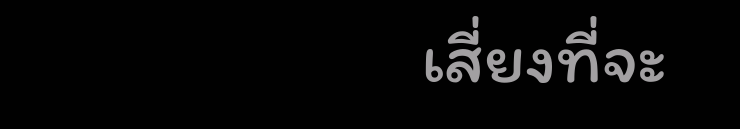เสี่ยงที่จะ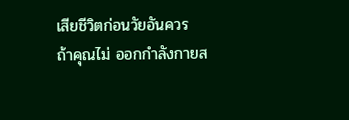เสียชีวิตก่อนวัยอันควร
ถ้าคุณไม่ ออกกำลังกายส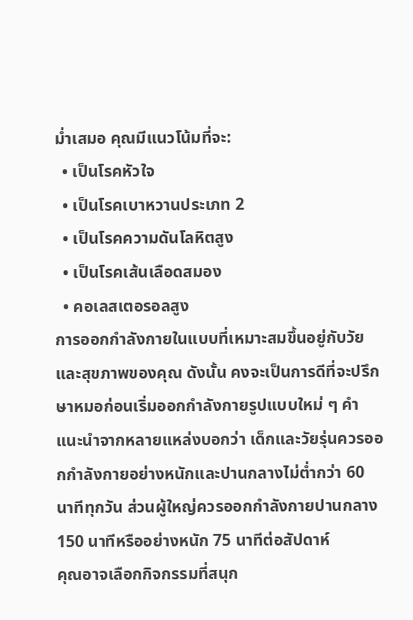ม่ำเสมอ คุณมีแนวโน้มที่จะ:
  • เป็นโรคหัวใจ
  • เป็นโรคเบาหวานประเภท 2
  • เป็นโรคความดันโลหิตสูง
  • เป็นโรคเส้นเลือดสมอง
  • คอเลสเตอรอลสูง
การออกกำลังกายในแบบที่เหมาะสมขึ้นอยู่กับวัยและสุขภาพของคุณ ดังนั้น คงจะเป็นการดีที่จะปรึกษาหมอก่อนเริ่มออกกำลังกายรูปแบบใหม่ ๆ คำแนะนำจากหลายแหล่งบอกว่า เด็กและวัยรุ่นควรออกกำลังกายอย่างหนักและปานกลางไม่ต่ำกว่า 60 นาทีทุกวัน ส่วนผู้ใหญ่ควรออกกำลังกายปานกลาง 150 นาทีหรืออย่างหนัก 75 นาทีต่อสัปดาห์
คุณอาจเลือกกิจกรรมที่สนุก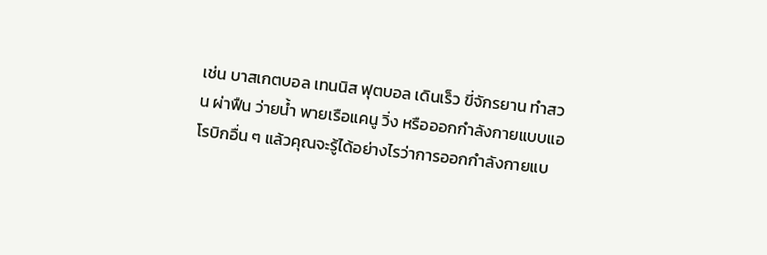เช่น บาสเกตบอล เทนนิส ฟุตบอล เดินเร็ว ขี่จักรยาน ทำสวน ผ่าฟืน ว่ายน้ำ พายเรือแคนู วิ่ง หรือออกกำลังกายแบบแอโรบิกอื่น ๆ แล้วคุณจะรู้ได้อย่างไรว่าการออกกำลังกายแบ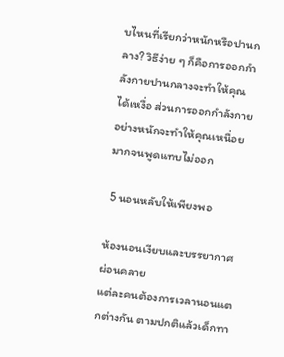บไหนที่เรียกว่าหนักหรือปานกลาง? วิธีง่าย ๆ ก็คือการออกกำลังกายปานกลางจะทำให้คุณได้เหงื่อ ส่วนการออกกำลังกายอย่างหนักจะทำให้คุณเหนื่อยมากจนพูดแทบไม่ออก

 5 นอนหลับให้เพียงพอ

ห้องนอนเงียบและบรรยากาศผ่อนคลาย
แต่ละคนต้องการเวลานอนแตกต่างกัน ตามปกติแล้วเด็กทา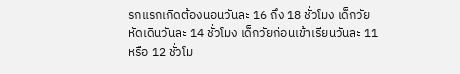รกแรกเกิดต้องนอนวันละ 16 ถึง 18 ชั่วโมง เด็กวัยหัดเดินวันละ 14 ชั่วโมง เด็กวัยก่อนเข้าเรียนวันละ 11 หรือ 12 ชั่วโม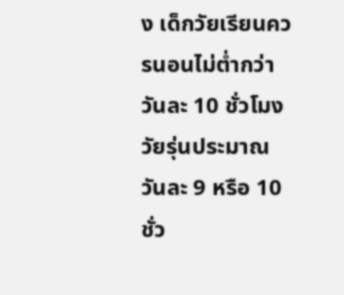ง เด็กวัยเรียนควรนอนไม่ต่ำกว่าวันละ 10 ชั่วโมง วัยรุ่นประมาณวันละ 9 หรือ 10 ชั่ว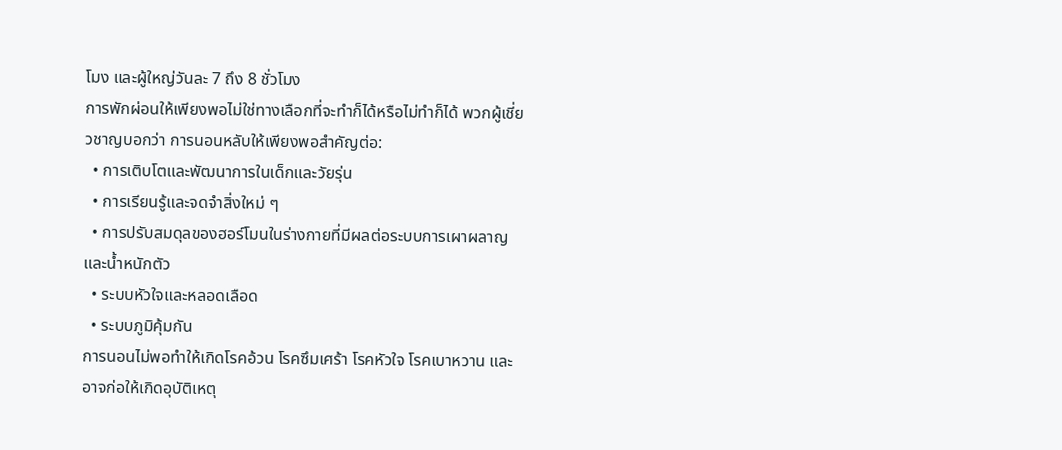โมง และผู้ใหญ่วันละ 7 ถึง 8 ชั่วโมง
การพักผ่อนให้เพียงพอไม่ใช่ทางเลือกที่จะทำก็ได้หรือไม่ทำก็ได้ พวกผู้เชี่ยวชาญบอกว่า การนอนหลับให้เพียงพอสำคัญต่อ:
  • การเติบโตและพัฒนาการในเด็กและวัยรุ่น
  • การเรียนรู้และจดจำสิ่งใหม่ ๆ
  • การปรับสมดุลของฮอร์โมนในร่างกายที่มีผลต่อระบบการเผาผลาญและน้ำหนักตัว
  • ระบบหัวใจและหลอดเลือด
  • ระบบภูมิคุ้มกัน
การนอนไม่พอทำให้เกิดโรคอ้วน โรคซึมเศร้า โรคหัวใจ โรคเบาหวาน และอาจก่อให้เกิดอุบัติเหตุ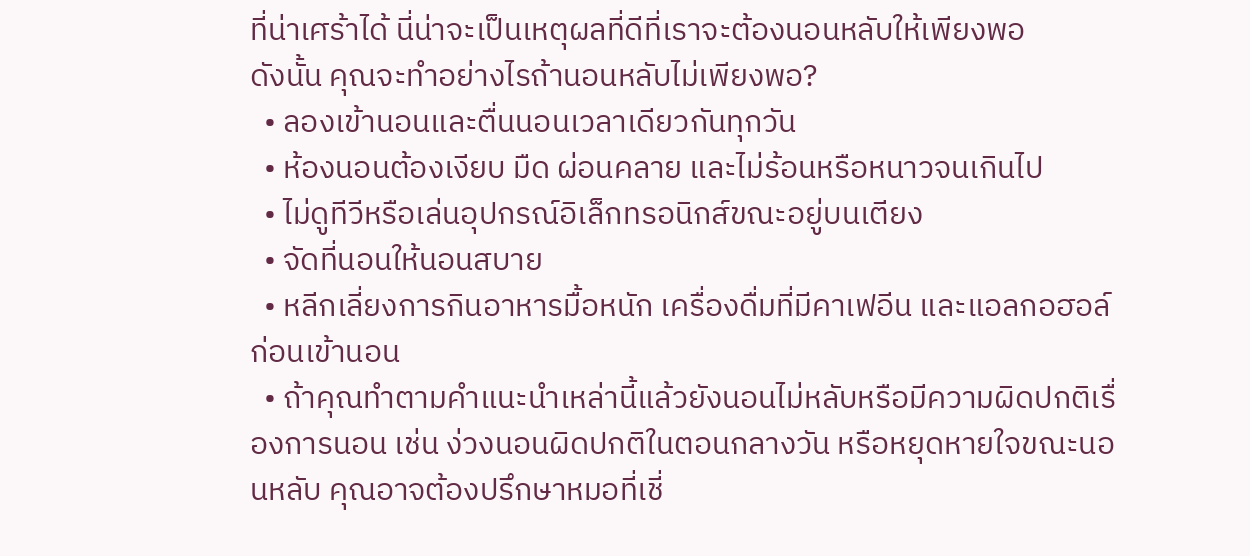ที่น่าเศร้าได้ นี่น่าจะเป็นเหตุผลที่ดีที่เราจะต้องนอนหลับให้เพียงพอ
ดังนั้น คุณจะทำอย่างไรถ้านอนหลับไม่เพียงพอ?
  • ลองเข้านอนและตื่นนอนเวลาเดียวกันทุกวัน
  • ห้องนอนต้องเงียบ มืด ผ่อนคลาย และไม่ร้อนหรือหนาวจนเกินไป
  • ไม่ดูทีวีหรือเล่นอุปกรณ์อิเล็กทรอนิกส์ขณะอยู่บนเตียง
  • จัดที่นอนให้นอนสบาย
  • หลีกเลี่ยงการกินอาหารมื้อหนัก เครื่องดื่มที่มีคาเฟอีน และแอลกอฮอล์ก่อนเข้านอน
  • ถ้าคุณทำตามคำแนะนำเหล่านี้แล้วยังนอนไม่หลับหรือมีความผิดปกติเรื่องการนอน เช่น ง่วงนอนผิดปกติในตอนกลางวัน หรือหยุดหายใจขณะนอนหลับ คุณอาจต้องปรึกษาหมอที่เชี่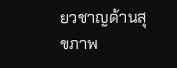ยวชาญด้านสุขภาพ